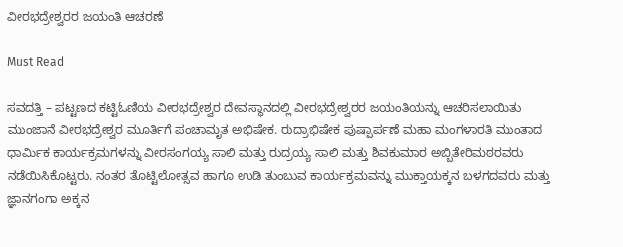ವೀರಭದ್ರೇಶ್ವರರ ಜಯಂತಿ ಆಚರಣೆ

Must Read

ಸವದತ್ತಿ – ಪಟ್ಟಣದ ಕಟ್ಟಿಓಣಿಯ ವೀರಭದ್ರೇಶ್ವರ ದೇವಸ್ಥಾನದಲ್ಲಿ ವೀರಭದ್ರೇಶ್ವರರ ಜಯಂತಿಯನ್ನು ಆಚರಿಸಲಾಯಿತು ಮುಂಜಾನೆ ವೀರಭದ್ರೇಶ್ವರ ಮೂರ್ತಿಗೆ ಪಂಚಾಮೃತ ಅಭಿಷೇಕ. ರುದ್ರಾಭಿಷೇಕ ಪುಷ್ಪಾರ್ಪಣೆ ಮಹಾ ಮಂಗಳಾರತಿ ಮುಂತಾದ ಧಾರ್ಮಿಕ ಕಾರ್ಯಕ್ರಮಗಳನ್ನು ವೀರಸಂಗಯ್ಯ ಸಾಲಿ ಮತ್ತು ರುದ್ರಯ್ಯ ಸಾಲಿ ಮತ್ತು ಶಿವಕುಮಾರ ಅಬ್ಬಿತೇರಿಮಠರವರು ನಡೆಯಿಸಿಕೊಟ್ಟರು. ನಂತರ ತೊಟ್ಟಿಲೋತ್ಸವ ಹಾಗೂ ಉಡಿ ತುಂಬುವ ಕಾರ್ಯಕ್ರಮವನ್ನು ಮುಕ್ತಾಯಕ್ಕನ ಬಳಗದವರು ಮತ್ತು ಜ್ಞಾನಗಂಗಾ ಅಕ್ಕನ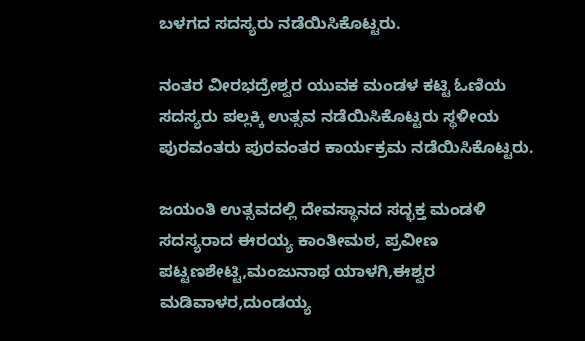ಬಳಗದ ಸದಸ್ಯರು ನಡೆಯಿಸಿಕೊಟ್ಟರು.

ನಂತರ ವೀರಭದ್ರೇಶ್ವರ ಯುವಕ ಮಂಡಳ ಕಟ್ಟಿ ಓಣಿಯ ಸದಸ್ಯರು ಪಲ್ಲಕ್ಕಿ ಉತ್ಸವ ನಡೆಯಿಸಿಕೊಟ್ಟರು ಸ್ಥಳೀಯ ಪುರವಂತರು ಪುರವಂತರ ಕಾರ್ಯಕ್ರಮ ನಡೆಯಿಸಿಕೊಟ್ಟರು.

ಜಯಂತಿ ಉತ್ಸವದಲ್ಲಿ ದೇವಸ್ಥಾನದ ಸದ್ಭಕ್ತ ಮಂಡಳಿ ಸದಸ್ಯರಾದ ಈರಯ್ಯ ಕಾಂತೀಮಠ, ಪ್ರವೀಣ ಪಟ್ಟಣಶೇಟ್ಟಿ,ಮಂಜುನಾಥ ಯಾಳಗಿ,ಈಶ್ವರ ಮಡಿವಾಳರ,ದುಂಡಯ್ಯ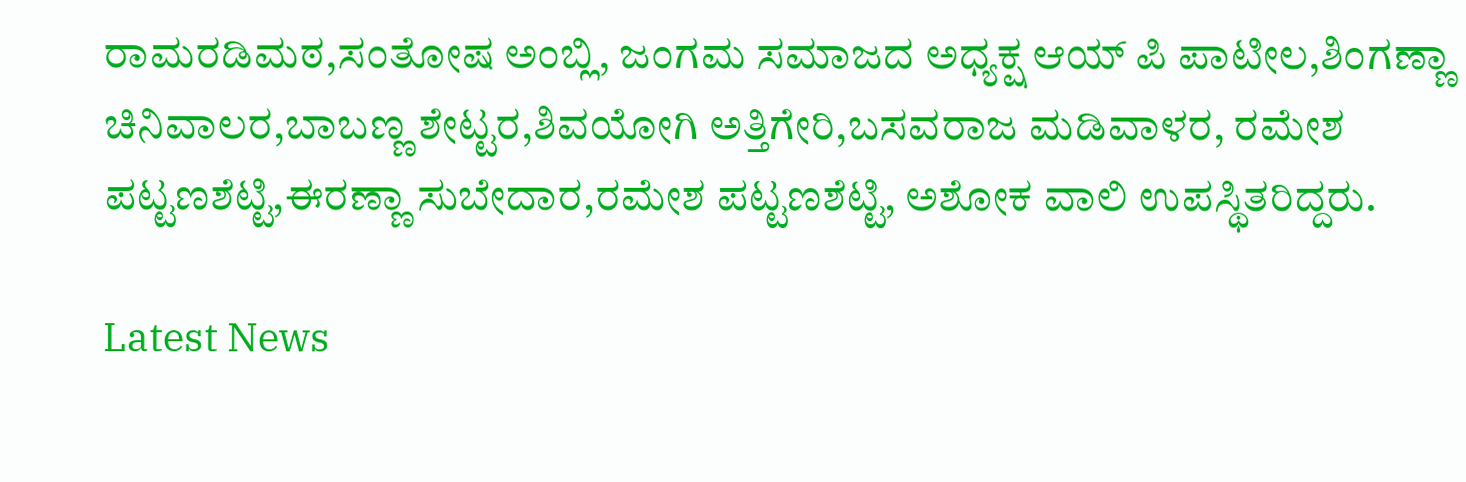ರಾಮರಡಿಮಠ,ಸಂತೋಷ ಅಂಬ್ಲಿ, ಜಂಗಮ ಸಮಾಜದ ಅಧ್ಯಕ್ಷ ಆಯ್ ಪಿ ಪಾಟೀಲ,ಶಿಂಗಣ್ಣಾ ಚಿನಿವಾಲರ,ಬಾಬಣ್ಣ ಶೇಟ್ಟರ,ಶಿವಯೋಗಿ ಅತ್ತಿಗೇರಿ,ಬಸವರಾಜ ಮಡಿವಾಳರ, ರಮೇಶ ಪಟ್ಟಣಶೆಟ್ಟಿ,ಈರಣ್ಣಾ ಸುಬೇದಾರ,ರಮೇಶ ಪಟ್ಟಣಶೆಟ್ಟಿ, ಅಶೋಕ ವಾಲಿ ಉಪಸ್ಥಿತರಿದ್ದರು.

Latest News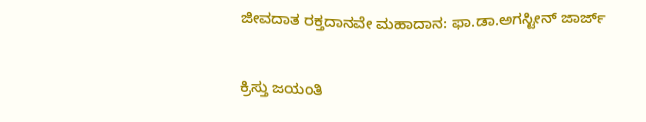ಜೀವದಾತ ರಕ್ತದಾನವೇ ಮಹಾದಾನ: ಫಾ.ಡಾ.ಅಗಸ್ಟೀನ್ ಜಾರ್ಜ್

ಕ್ರಿಸ್ತು ಜಯಂತಿ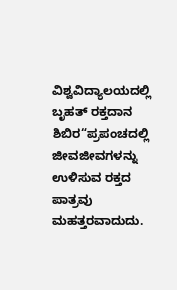ವಿಶ್ವವಿದ್ಯಾಲಯದಲ್ಲಿ ಬೃಹತ್ ರಕ್ತದಾನ ಶಿಬಿರ“ಪ್ರಪಂಚದಲ್ಲಿ ಜೀವಜೀವಗಳನ್ನು ಉಳಿಸುವ ರಕ್ತದ ಪಾತ್ರವು ಮಹತ್ತರವಾದುದು.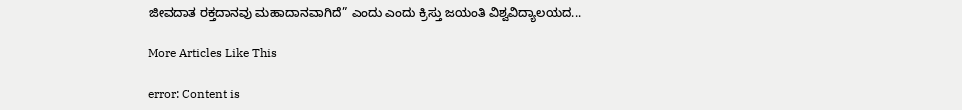ಜೀವದಾತ ರಕ್ತದಾನವು ಮಹಾದಾನವಾಗಿದೆ” ಎಂದು ಎಂದು ಕ್ರಿಸ್ತು ಜಯಂತಿ ವಿಶ್ವವಿದ್ಯಾಲಯದ...

More Articles Like This

error: Content is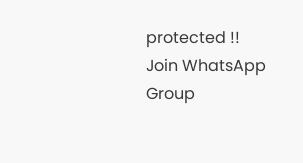protected !!
Join WhatsApp Group